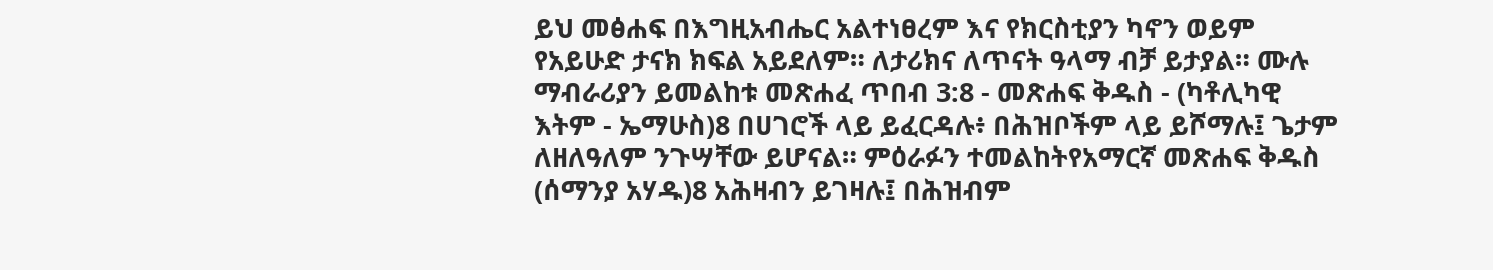ይህ መፅሐፍ በእግዚአብሔር አልተነፀረም እና የክርስቲያን ካኖን ወይም የአይሁድ ታናክ ክፍል አይደለም። ለታሪክና ለጥናት ዓላማ ብቻ ይታያል። ሙሉ ማብራሪያን ይመልከቱ መጽሐፈ ጥበብ 3:8 - መጽሐፍ ቅዱስ - (ካቶሊካዊ እትም - ኤማሁስ)8 በሀገሮች ላይ ይፈርዳሉ፥ በሕዝቦችም ላይ ይሾማሉ፤ ጌታም ለዘለዓለም ንጉሣቸው ይሆናል። ምዕራፉን ተመልከትየአማርኛ መጽሐፍ ቅዱስ (ሰማንያ አሃዱ)8 አሕዛብን ይገዛሉ፤ በሕዝብም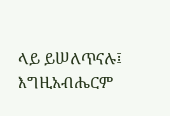ላይ ይሠለጥናሉ፤ እግዚአብሔርም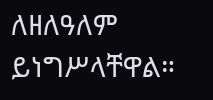ለዘለዓለም ይነግሥላቸዋል።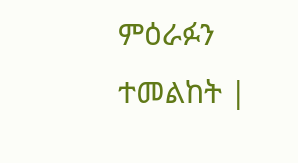ምዕራፉን ተመልከት |